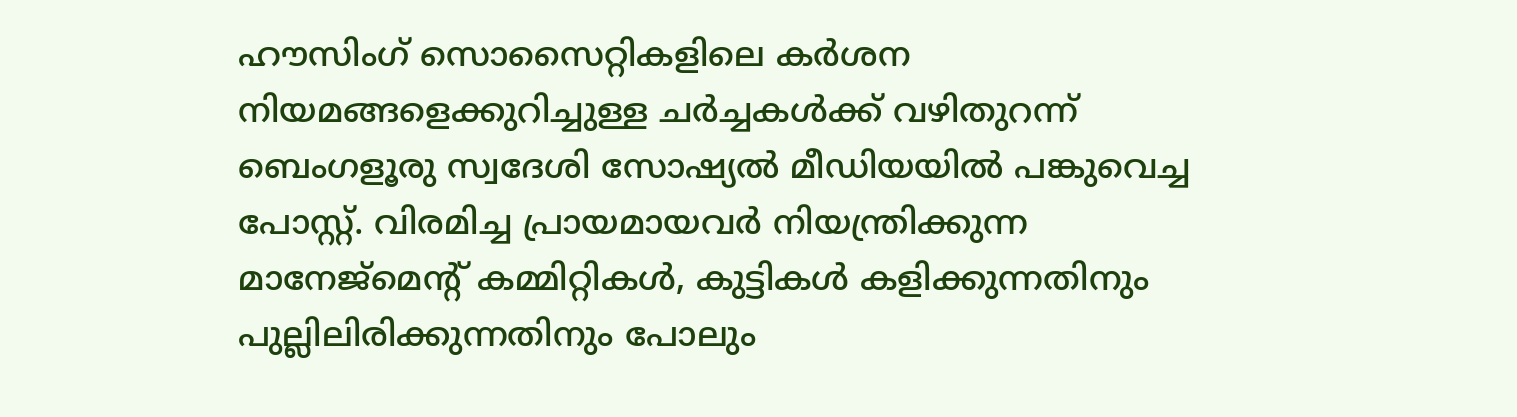ഹൗസിംഗ് സൊസൈറ്റികളിലെ കർശന നിയമങ്ങളെക്കുറിച്ചുള്ള ചർച്ചകൾക്ക് വഴിതുറന്ന് ബെംഗളൂരു സ്വദേശി സോഷ്യൽ മീഡിയയിൽ പങ്കുവെച്ച പോസ്റ്റ്. വിരമിച്ച പ്രായമായവർ നിയന്ത്രിക്കുന്ന മാനേജ്മെന്റ് കമ്മിറ്റികൾ, കുട്ടികൾ കളിക്കുന്നതിനും പുല്ലിലിരിക്കുന്നതിനും പോലും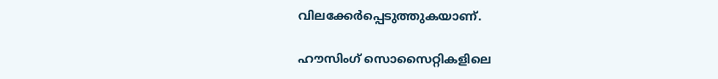വിലക്കേര്‍പ്പെടുത്തുകയാണ്.

ഹൗസിംഗ് സൊസൈറ്റികളിലെ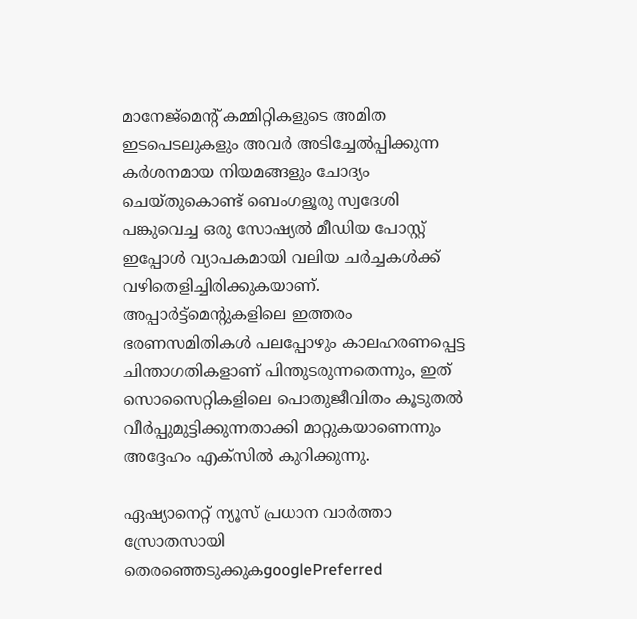മാനേജ്മെന്റ് കമ്മിറ്റികളുടെ അമിത ഇടപെടലുകളും അവർ അടിച്ചേൽപ്പിക്കുന്ന കർശനമായ നിയമങ്ങളും ചോദ്യം ചെയ്തുകൊണ്ട് ബെംഗളൂരു സ്വദേശി പങ്കുവെച്ച ഒരു സോഷ്യൽ മീഡിയ പോസ്റ്റ് ഇപ്പോൾ വ്യാപകമായി വലിയ ചർച്ചകൾക്ക് വഴിതെളിച്ചിരിക്കുകയാണ്. അപ്പാർട്ട്മെന്റുകളിലെ ഇത്തരം ഭരണസമിതികൾ പലപ്പോഴും കാലഹരണപ്പെട്ട ചിന്താഗതികളാണ് പിന്തുടരുന്നതെന്നും, ഇത് സൊസൈറ്റികളിലെ പൊതുജീവിതം കൂടുതൽ വീർപ്പുമുട്ടിക്കുന്നതാക്കി മാറ്റുകയാണെന്നും അദ്ദേഹം എക്സിൽ കുറിക്കുന്നു.

ഏഷ്യാനെറ്റ് ന്യൂസ് പ്രധാന വാർത്താ സ്രോതസായി തെരഞ്ഞെടുക്കുകgooglePreferred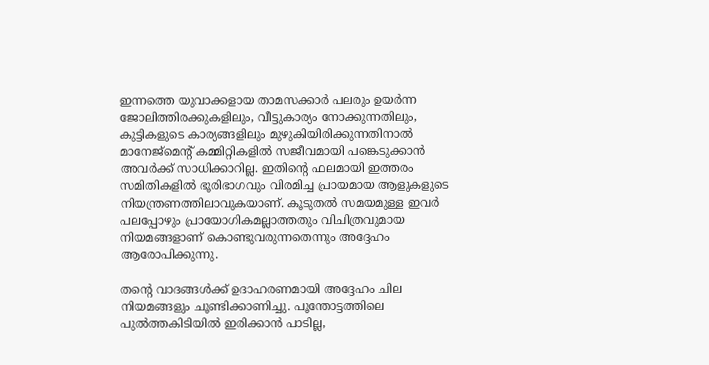ഇന്നത്തെ യുവാക്കളായ താമസക്കാർ പലരും ഉയർന്ന ജോലിത്തിരക്കുകളിലും, വീട്ടുകാര്യം നോക്കുന്നതിലും, കുട്ടികളുടെ കാര്യങ്ങളിലും മുഴുകിയിരിക്കുന്നതിനാൽ മാനേജ്മെന്റ് കമ്മിറ്റികളിൽ സജീവമായി പങ്കെടുക്കാൻ അവർക്ക് സാധിക്കാറില്ല. ഇതിന്റെ ഫലമായി ഇത്തരം സമിതികളിൽ ഭൂരിഭാഗവും വിരമിച്ച പ്രായമായ ആളുകളുടെ നിയന്ത്രണത്തിലാവുകയാണ്. കൂടുതൽ സമയമുള്ള ഇവർ പലപ്പോഴും പ്രായോഗികമല്ലാത്തതും വിചിത്രവുമായ നിയമങ്ങളാണ് കൊണ്ടുവരുന്നതെന്നും അദ്ദേഹം ആരോപിക്കുന്നു.

തന്റെ വാദങ്ങൾക്ക് ഉദാഹരണമായി അദ്ദേഹം ചില നിയമങ്ങളും ചൂണ്ടിക്കാണിച്ചു. പൂന്തോട്ടത്തിലെ പുൽത്തകിടിയിൽ ഇരിക്കാൻ പാടില്ല,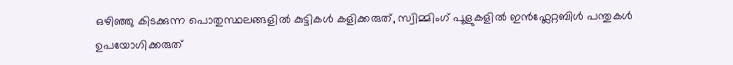ഒഴിഞ്ഞു കിടക്കുന്ന പൊതുസ്ഥലങ്ങളിൽ കുട്ടികൾ കളിക്കരുത്, സ്വിമ്മിംഗ് പൂളുകളിൽ ഇൻഫ്ലേറ്റബിൾ പന്തുകൾ ഉപയോഗിക്കരുത്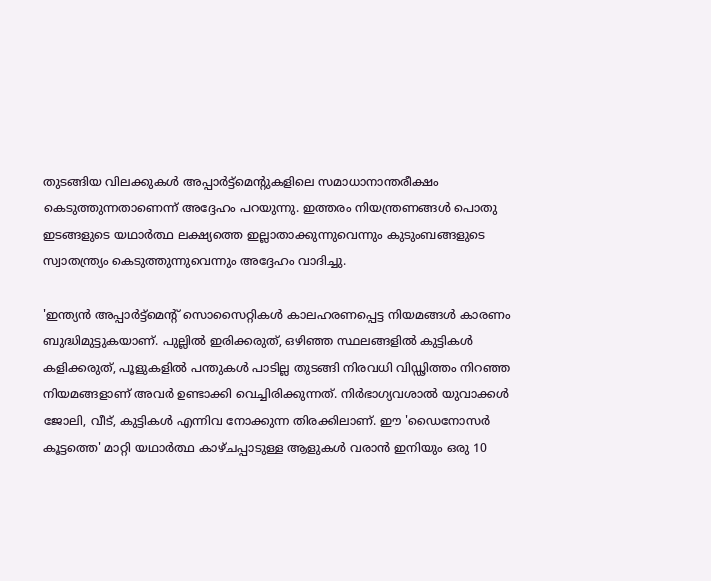തുടങ്ങിയ വിലക്കുകൾ അപ്പാർട്ട്മെന്റുകളിലെ സമാധാനാന്തരീക്ഷം കെടുത്തുന്നതാണെന്ന് അദ്ദേഹം പറയുന്നു. ഇത്തരം നിയന്ത്രണങ്ങൾ പൊതു ഇടങ്ങളുടെ യഥാർത്ഥ ലക്ഷ്യത്തെ ഇല്ലാതാക്കുന്നുവെന്നും കുടുംബങ്ങളുടെ സ്വാതന്ത്ര്യം കെടുത്തുന്നുവെന്നും അദ്ദേഹം വാദിച്ചു.

'ഇന്ത്യൻ അപ്പാർട്ട്മെന്റ് സൊസൈറ്റികൾ കാലഹരണപ്പെട്ട നിയമങ്ങൾ കാരണം ബുദ്ധിമുട്ടുകയാണ്. പുല്ലിൽ ഇരിക്കരുത്, ഒഴിഞ്ഞ സ്ഥലങ്ങളിൽ കുട്ടികൾ കളിക്കരുത്, പൂളുകളിൽ പന്തുകൾ പാടില്ല തുടങ്ങി നിരവധി വിഡ്ഢിത്തം നിറഞ്ഞ നിയമങ്ങളാണ് അവർ ഉണ്ടാക്കി വെച്ചിരിക്കുന്നത്. നിർഭാഗ്യവശാൽ യുവാക്കൾ ജോലി, വീട്, കുട്ടികൾ എന്നിവ നോക്കുന്ന തിരക്കിലാണ്. ഈ 'ഡൈനോസർ കൂട്ടത്തെ' മാറ്റി യഥാർത്ഥ കാഴ്ചപ്പാടുള്ള ആളുകൾ വരാൻ ഇനിയും ഒരു 10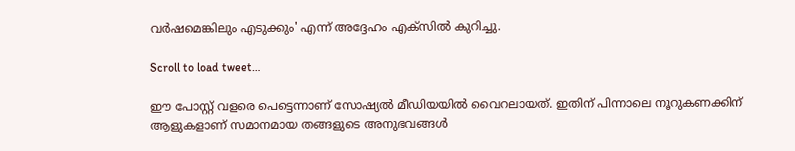വർഷമെങ്കിലും എടുക്കും' എന്ന് അദ്ദേഹം എക്സിൽ കുറിച്ചു.

Scroll to load tweet…

ഈ പോസ്റ്റ് വളരെ പെട്ടെന്നാണ് സോഷ്യൽ മീഡിയയിൽ വൈറലായത്. ഇതിന് പിന്നാലെ നൂറുകണക്കിന് ആളുകളാണ് സമാനമായ തങ്ങളുടെ അനുഭവങ്ങൾ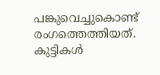പങ്കുവെച്ചുകൊണ്ട് രംഗത്തെത്തിയത്. കുട്ടികൾ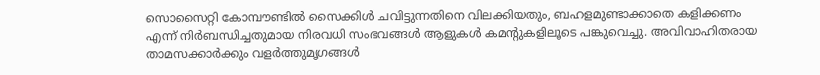സൊസൈറ്റി കോമ്പൗണ്ടിൽ സൈക്കിൾ ചവിട്ടുന്നതിനെ വിലക്കിയതും, ബഹളമുണ്ടാക്കാതെ കളിക്കണം എന്ന് നിർബന്ധിച്ചതുമായ നിരവധി സംഭവങ്ങൾ ആളുകൾ കമന്റുകളിലൂടെ പങ്കുവെച്ചു. അവിവാഹിതരായ താമസക്കാർക്കും വളർത്തുമൃഗങ്ങൾ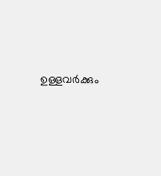ഉള്ളവർക്കും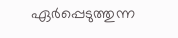ഏർപ്പെടുത്തുന്ന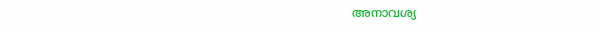അനാവശ്യ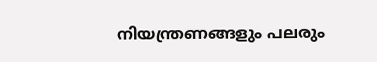നിയന്ത്രണങ്ങളും പലരും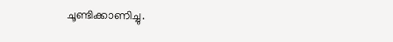ചൂണ്ടിക്കാണിച്ചു.